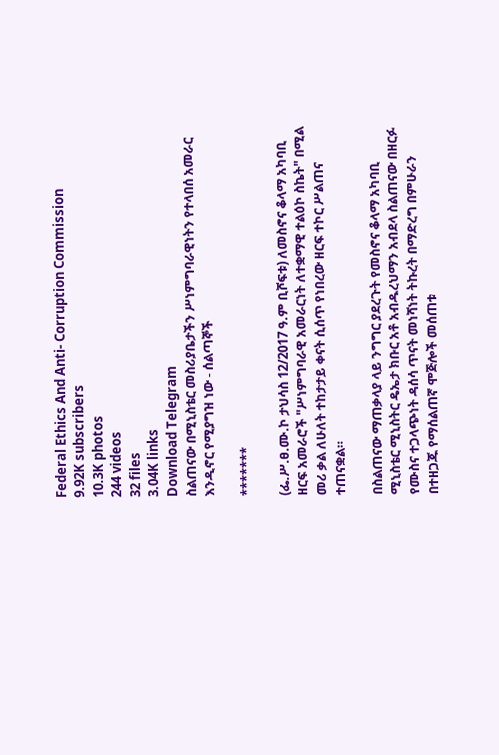Federal Ethics And Anti- Corruption Commission
9.92K subscribers
10.3K photos
244 videos
32 files
3.04K links
Download Telegram
ስልጠናው በሚኒስቴር መስሪያቤታችን ሥነምግባራዊነትን የተላበሰ አመራር እንዲኖር የሚያግዝ ነው - ሰልጣኞች

*******

(ፌ.ሥ.ፀ.ሙ.ኮ ታህሳስ 12/2017 ዓ.ም ቢሾፍቱ) ለመስኖና ቆላማ አካባቢ ዘርፍ አመራሮች "ሥነምግባራዊ አመራርነት ለተቋማዊ ተልዕኮ ስኬት" በሚል መሪ ቃል ለሁለት ተከታታይ ቀናት ሲሰጥ የነበረው ዘርፍ ተኮር ሥልጠና ተጠናቋል።

በስልጠናው ማጠቃላያ ላይ ንግግር ያደረጉት የመስኖና ቆላማ አካባቢ ሚኒስቴር ሚኒስትር ዴኤታ ክቡር አቶ አብዱረህማን አብደላ ስልጠናው በዘርፉ የሙስና ተጋላጭነት ዳሰሳ ጥናት መነሻነት ትኩረት በማድረግ በምሁራን በተዘጋጁ የማሰልጠኛ ሞጅሎች መሰጠቱ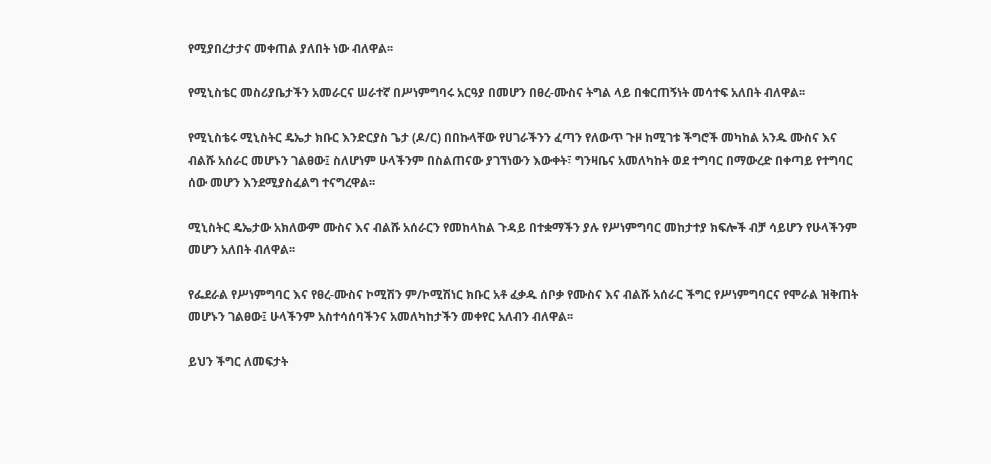የሚያበረታታና መቀጠል ያለበት ነው ብለዋል፡፡

የሚኒስቴር መስሪያቤታችን አመራርና ሠራተኛ በሥነምግባሩ አርዓያ በመሆን በፀረ-ሙስና ትግል ላይ በቁርጠኝነት መሳተፍ አለበት ብለዋል፡፡

የሚኒስቴሩ ሚኒስትር ዴኤታ ክቡር እንድርያስ ጌታ (ዶ/ር) በበኩላቸው የሀገራችንን ፈጣን የለውጥ ጉዞ ከሚገቱ ችግሮች መካከል አንዱ ሙስና እና ብልሹ አሰራር መሆኑን ገልፀው፤ ስለሆነም ሁላችንም በስልጠናው ያገኘነውን እውቀት፣ ግንዛቤና አመለካከት ወደ ተግባር በማውረድ በቀጣይ የተግባር ሰው መሆን እንደሚያስፈልግ ተናግረዋል፡፡

ሚኒስትር ዴኤታው አክለውም ሙስና እና ብልሹ አሰራርን የመከላከል ጉዳይ በተቋማችን ያሉ የሥነምግባር መከታተያ ክፍሎች ብቻ ሳይሆን የሁላችንም መሆን አለበት ብለዋል፡፡

የፌደራል የሥነምግባር እና የፀረ-ሙስና ኮሚሽን ም/ኮሚሽነር ክቡር አቶ ፈቃዱ ሰቦቃ የሙስና እና ብልሹ አሰራር ችግር የሥነምግባርና የሞራል ዝቅጠት መሆኑን ገልፀው፤ ሁላችንም አስተሳሰባችንና አመለካከታችን መቀየር አለብን ብለዋል፡፡

ይህን ችግር ለመፍታት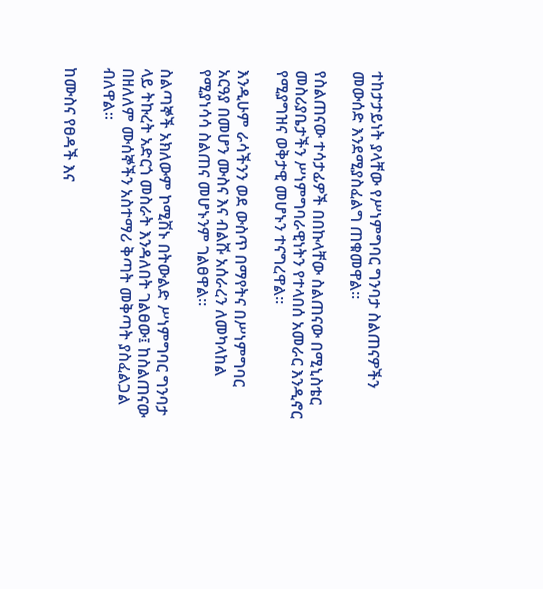ተከታታይነት ያላቸው የሥነምግባር ግንባታ ስልጠናዎችን መውሰድ እንደሚያስፈልግ ጠቁመዋል፡፡

የስልጠናው ተሳታፊዎች በበኩላቸው ስልጠናው በሚኒስቴር መስሪያቤታችን ሥነምግባራዊነትን የተላበሰ አመራር እንዲኖር የሚያግዝና ወቅታዊ መሆኑን ተናግረዋል፡፡

እንዲሁም ራሳችንን ወደ ውስጥ በማየትና በሥነምግባር አርዓያ በመሆን ሙስና እና ብልሹ አሰራረን ለመካላከል የሚያነሳሳ ስልጠና መሆኑንም ገልፀዋል፡፡

ስልጣኞች አክለውም ኮሚሽኑ በትውልድ ሥነምግባር ግንባታ ላይ ትኩረት አድርጎ መስራት እንዳለበት ገልፀው፤ ከስልጠናው በዘለለም ሙሰኞችን አስተማሪ ቅጣት መቅጣት ያስፈልጋል ብለዋል፡፡

ከሙስና የፀዳች እና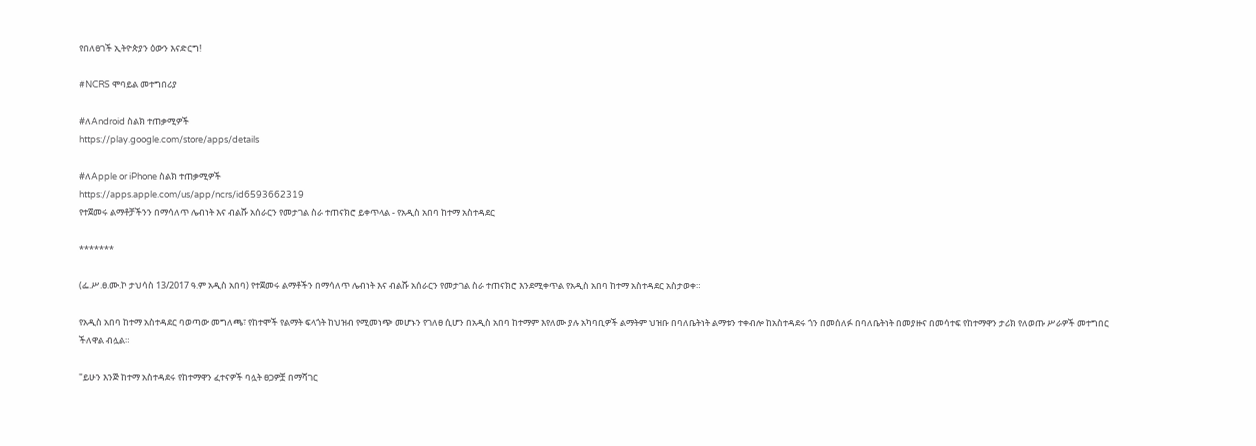የበለፀገች ኢትዮጵያን ዕውን እናድርግ!

#NCRS ሞባይል መተግበሪያ

#ለAndroid ስልክ ተጠቃሚዎች
https://play.google.com/store/apps/details

#ለApple or iPhone ስልክ ተጠቃሚዎች
https://apps.apple.com/us/app/ncrs/id6593662319
የተጀመሩ ልማቶቻችንን በማሳለጥ ሌብነት እና ብልሹ አሰራርን የመታገል ስራ ተጠናክሮ ይቀጥላል - የአዲስ አበባ ከተማ አስተዳደር

*******

(ፌ.ሥ.ፀ.ሙ.ኮ ታህሳስ 13/2017 ዓ.ም አዲስ አበባ) የተጀመሩ ልማቶችን በማሳለጥ ሌብነት እና ብልሹ አሰራርን የመታገል ስራ ተጠናክሮ እንደሚቀጥል የአዲስ አበባ ከተማ አስተዳደር አስታወቀ።

የአዲስ አበባ ከተማ አስተዳደር ባወጣው መግለጫ፣ የከተሞች የልማት ፍላጎት ከህዝብ የሚመነጭ መሆኑን የገለፀ ሲሆን በአዲስ አበባ ከተማም እየለሙ ያሉ አካባቢዎች ልማትም ህዝቡ በባለቤትነት ልማቱን ተቀብሎ ከአስተዳደሩ ጎን በመሰለፉ በባለቤትነት በመያዙና በመሳተፍ የከተማዋን ታሪክ የለወጡ ሥራዎች መተግበር ችለዋል ብሏል።

"ይሁን እንጅ ከተማ አስተዳደሩ የከተማዋን ፈተናዎች ባሏት ፀጋዎቿ በማሻገር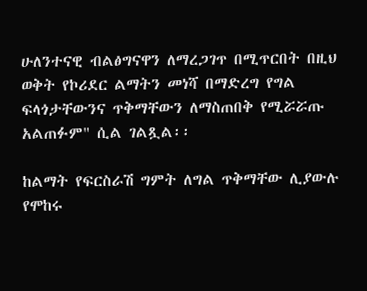ሁለንተናዊ ብልፅግናዋን ለማረጋገጥ በሚጥርበት በዚህ ወቅት የኮሪደር ልማትን መነሻ በማድረግ የግል ፍላጎታቸውንና ጥቅማቸውን ለማስጠበቅ የሚሯሯጡ አልጠፉም" ሲል ገልጿል፡፡

ከልማት የፍርስራሽ ግምት ለግል ጥቅማቸው ሊያውሉ የሞከሩ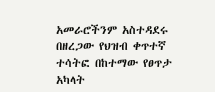አመራሮችንም አስተዳደሩ በዘረጋው የህዝብ ቀጥተኛ ተሳትፎ በከተማው የፀጥታ አካላት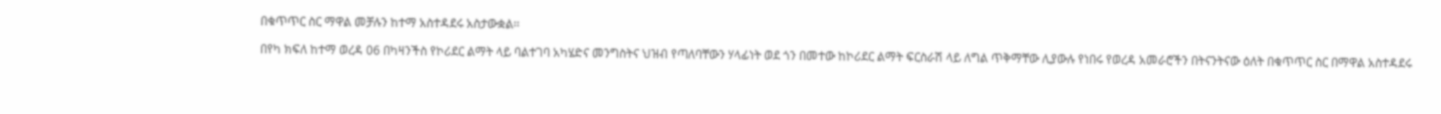በቁጥጥር ስር ማዋል መቻሉን ከተማ አስተዳደሩ አስታውቋል፡፡

በየካ ክፍለ ከተማ ወረዳ 06 በካዛንችስ የኮሪደር ልማት ላይ ባልተገባ አካሄድና መንግስትና ህዝብ የጣለባቸውን ሃላፊነት ወደ ጎን በመተው ከኮሪደር ልማት ፍርስራሽ ላይ ለግል ጥቅማቸው ሊያውሉ የነበሩ የወረዳ አመራሮችን በትናንትናው ዕለት በቁጥጥር ስር በማዋል አስተዳደሩ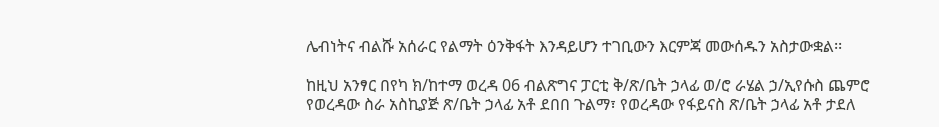ሌብነትና ብልሹ አሰራር የልማት ዕንቅፋት እንዳይሆን ተገቢውን እርምጃ መውሰዱን አስታውቋል፡፡

ከዚህ አንፃር በየካ ክ/ከተማ ወረዳ 06 ብልጽግና ፓርቲ ቅ/ጽ/ቤት ኃላፊ ወ/ሮ ራሄል ኃ/ኢየሱስ ጨምሮ የወረዳው ስራ አስኪያጅ ጽ/ቤት ኃላፊ አቶ ደበበ ጉልማ፣ የወረዳው የፋይናስ ጽ/ቤት ኃላፊ አቶ ታደለ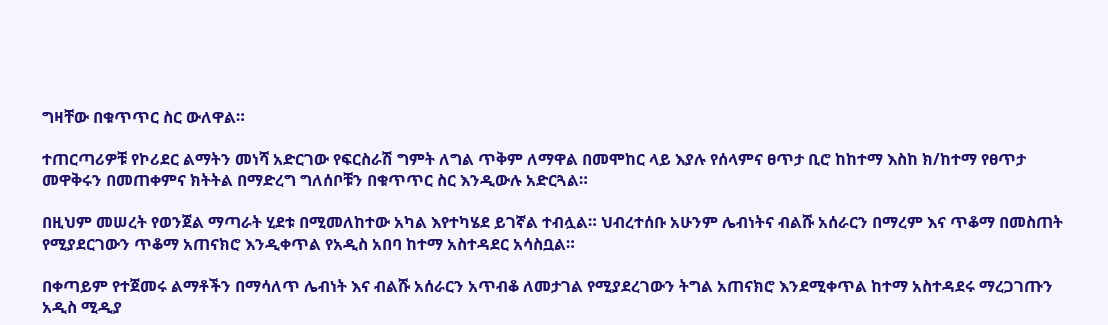ግዛቸው በቁጥጥር ስር ውለዋል።

ተጠርጣሪዎቹ የኮሪደር ልማትን መነሻ አድርገው የፍርስራሽ ግምት ለግል ጥቅም ለማዋል በመሞከር ላይ እያሉ የሰላምና ፀጥታ ቢሮ ከከተማ እስከ ክ/ከተማ የፀጥታ መዋቅሩን በመጠቀምና ክትትል በማድረግ ግለሰቦቹን በቁጥጥር ስር እንዲውሉ አድርጓል።

በዚህም መሠረት የወንጀል ማጣራት ሂደቱ በሚመለከተው አካል እየተካሄደ ይገኛል ተብሏል። ህብረተሰቡ አሁንም ሌብነትና ብልሹ አሰራርን በማረም እና ጥቆማ በመስጠት የሚያደርገውን ጥቆማ አጠናክሮ እንዲቀጥል የአዲስ አበባ ከተማ አስተዳደር አሳስቧል።

በቀጣይም የተጀመሩ ልማቶችን በማሳለጥ ሌብነት እና ብልሹ አሰራርን አጥብቆ ለመታገል የሚያደረገውን ትግል አጠናክሮ እንደሚቀጥል ከተማ አስተዳደሩ ማረጋገጡን አዲስ ሚዲያ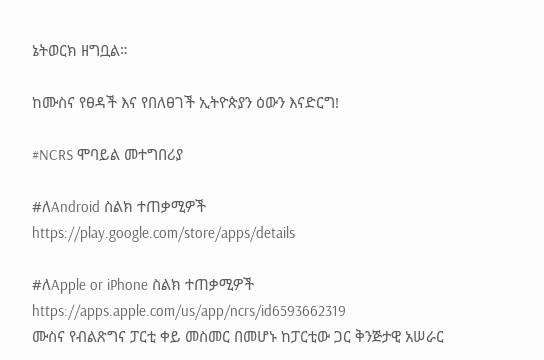ኔትወርክ ዘግቧል።

ከሙስና የፀዳች እና የበለፀገች ኢትዮጵያን ዕውን እናድርግ!

#NCRS ሞባይል መተግበሪያ

#ለAndroid ስልክ ተጠቃሚዎች
https://play.google.com/store/apps/details

#ለApple or iPhone ስልክ ተጠቃሚዎች
https://apps.apple.com/us/app/ncrs/id6593662319
ሙስና የብልጽግና ፓርቲ ቀይ መስመር በመሆኑ ከፓርቲው ጋር ቅንጅታዊ አሠራር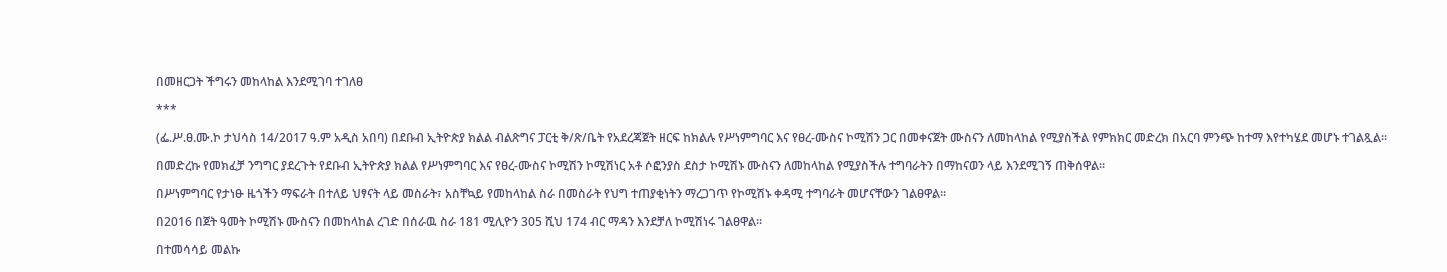በመዘርጋት ችግሩን መከላከል እንደሚገባ ተገለፀ

***

(ፌ.ሥ.ፀ.ሙ.ኮ ታህሳስ 14/2017 ዓ.ም አዲስ አበባ) በደቡብ ኢትዮጵያ ክልል ብልጽግና ፓርቲ ቅ/ጽ/ቤት የአደረጃጀት ዘርፍ ከክልሉ የሥነምግባር እና የፀረ-ሙስና ኮሚሽን ጋር በመቀናጀት ሙስናን ለመከላከል የሚያስችል የምክክር መድረክ በአርባ ምንጭ ከተማ እየተካሄደ መሆኑ ተገልጿል።

በመድረኩ የመክፈቻ ንግግር ያደረጉት የደቡብ ኢትዮጵያ ክልል የሥነምግባር እና የፀረ-ሙስና ኮሚሽን ኮሚሽነር አቶ ሶፎንያስ ደስታ ኮሚሽኑ ሙስናን ለመከላከል የሚያስችሉ ተግባራትን በማከናወን ላይ እንደሚገኝ ጠቅሰዋል።

በሥነምግባር የታነፁ ዜጎችን ማፍራት በተለይ ህፃናት ላይ መስራት፣ አስቸኳይ የመከላከል ስራ በመስራት የህግ ተጠያቂነትን ማረጋገጥ የኮሚሽኑ ቀዳሚ ተግባራት መሆናቸውን ገልፀዋል።

በ2016 በጀት ዓመት ኮሚሽኑ ሙስናን በመከላከል ረገድ በሰራዉ ስራ 181 ሚሊዮን 305 ሺህ 174 ብር ማዳን እንደቻለ ኮሚሽነሩ ገልፀዋል።

በተመሳሳይ መልኩ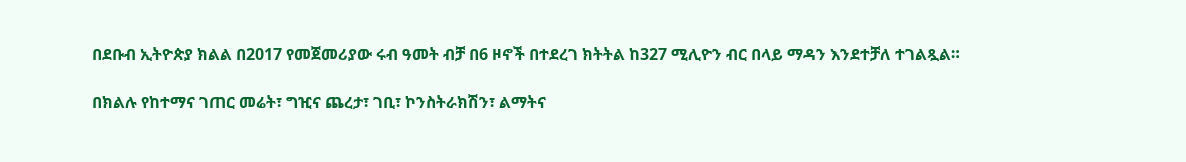በደቡብ ኢትዮጵያ ክልል በ2017 የመጀመሪያው ሩብ ዓመት ብቻ በ6 ዞኖች በተደረገ ክትትል ከ327 ሚሊዮን ብር በላይ ማዳን እንደተቻለ ተገልጿል።

በክልሉ የከተማና ገጠር መሬት፣ ግዢና ጨረታ፣ ገቢ፣ ኮንስትራክሽን፣ ልማትና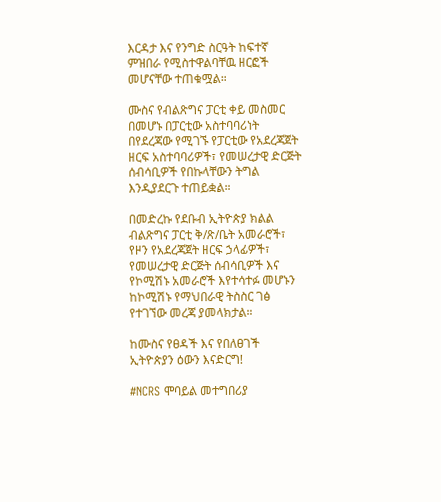እርዳታ እና የንግድ ስርዓት ከፍተኛ ምዝበራ የሚስተዋልባቸዉ ዘርፎች መሆናቸው ተጠቁሟል።

ሙስና የብልጽግና ፓርቲ ቀይ መስመር በመሆኑ በፓርቲው አስተባባሪነት በየደረጃው የሚገኙ የፓርቲው የአደረጃጀት ዘርፍ አስተባባሪዎች፣ የመሠረታዊ ድርጅት ሰብሳቢዎች የበኩላቸውን ትግል እንዲያደርጉ ተጠይቋል።

በመድረኩ የደቡብ ኢትዮጵያ ክልል ብልጽግና ፓርቲ ቅ/ጽ/ቤት አመራሮች፣ የዞን የአደረጃጀት ዘርፍ ኃላፊዎች፣ የመሠረታዊ ድርጅት ሰብሳቢዎች እና የኮሚሽኑ አመራሮች እየተሳተፉ መሆኑን ከኮሚሽኑ የማህበራዊ ትስስር ገፅ የተገኘው መረጃ ያመላክታል።

ከሙስና የፀዳች እና የበለፀገች ኢትዮጵያን ዕውን እናድርግ!

#NCRS ሞባይል መተግበሪያ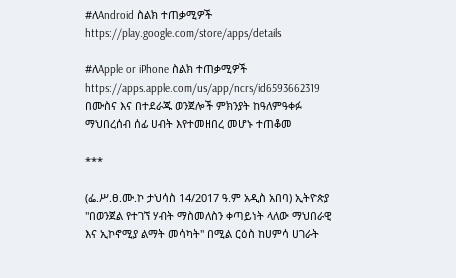#ለAndroid ስልክ ተጠቃሚዎች
https://play.google.com/store/apps/details

#ለApple or iPhone ስልክ ተጠቃሚዎች
https://apps.apple.com/us/app/ncrs/id6593662319
በሙስና እና በተደራጁ ወንጀሎች ምክንያት ከዓለምዓቀፉ ማህበረሰብ ሰፊ ሀብት እየተመዘበረ መሆኑ ተጠቆመ

***

(ፌ.ሥ.ፀ.ሙ.ኮ ታህሳስ 14/2017 ዓ.ም አዲስ አበባ) ኢትዮጵያ "በወንጀል የተገኘ ሃብት ማስመለስን ቀጣይነት ላለው ማህበራዊ እና ኢኮኖሚያ ልማት መሳካት" በሚል ርዕስ ከሀምሳ ሀገራት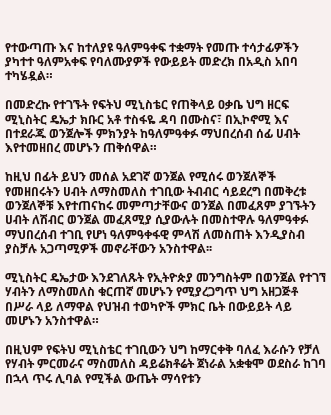የተውጣጡ እና ከተለያዩ ዓለምዓቀፍ ተቋማት የመጡ ተሳታፊዎችን ያካተተ ዓለምአቀፍ የባለሙያዎች የውይይት መድረክ በአዲስ አበባ ተካሄዷል።

በመድረኩ የተገኙት የፍትህ ሚኒስቴር የጠቅላይ ዐቃቤ ህግ ዘርፍ ሚኒስትር ዴኤታ ክቡር አቶ ተስፋዬ ዳባ በሙስና፣ በኢኮኖሚ እና በተደራጁ ወንጀሎች ምክንያት ከዓለምዓቀፉ ማህበረሰብ ሰፊ ሀብት እየተመዘበረ መሆኑን ጠቅሰዋል።

ከዚህ በፊት ይህን መሰል አደገኛ ወንጀል የሚሰሩ ወንጀለኞች የመዘበሩትን ሀብት ለማስመለስ ተገቢው ትብብር ሳይደረግ በመቅረቱ ወንጀለኞቹ እየተጠናከሩ መምጣታቸውና ወንጀል በመፈጸም ያገኙትን ሀብት ለሽብር ወንጀል መፈጸሚያ ሲያውሉት በመስተዋሉ ዓለምዓቀፉ ማህበረሰብ ተገቢ የሆነ ዓለምዓቀፋዊ ምላሽ ለመስጠት እንዲያስብ ያስቻሉ አጋጣሚዎች መኖራቸውን አንስተዋል፡፡

ሚኒስትር ዴኤታው እንደገለጹት የኢትዮጵያ መንግስትም በወንጀል የተገኘ ሃብትን ለማስመለስ ቁርጠኛ መሆኑን የሚያረጋግጥ ህግ አዘጋጅቶ በሥራ ላይ ለማዋል የህዝብ ተወካዮች ምክር ቤት በውይይት ላይ መሆኑን አንስተዋል።

በዚህም የፍትህ ሚኒስቴር ተገቢውን ህግ ከማርቀቅ ባለፈ እራሱን የቻለ የሃብት ምርመራና ማስመለስ ዳይሬክቶሬት ጀነራል አቋቁሞ ወደስራ ከገባ በኋላ ጥሩ ሊባል የሚችል ውጤት ማሳየቱን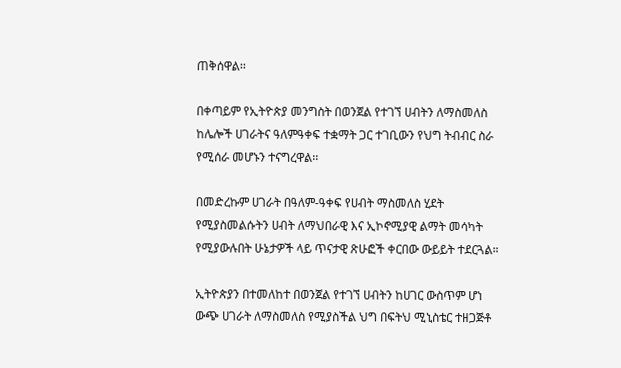ጠቅሰዋል፡፡

በቀጣይም የኢትዮጵያ መንግስት በወንጀል የተገኘ ሀብትን ለማስመለስ ከሌሎች ሀገራትና ዓለምዓቀፍ ተቋማት ጋር ተገቢውን የህግ ትብብር ስራ የሚሰራ መሆኑን ተናግረዋል፡፡

በመድረኩም ሀገራት በዓለም-ዓቀፍ የሀብት ማስመለስ ሂደት የሚያስመልሱትን ሀብት ለማህበራዊ እና ኢኮኖሚያዊ ልማት መሳካት የሚያውሉበት ሁኔታዎች ላይ ጥናታዊ ጽሁፎች ቀርበው ውይይት ተደርጓል።

ኢትዮጵያን በተመለከተ በወንጀል የተገኘ ሀብትን ከሀገር ውስጥም ሆነ ውጭ ሀገራት ለማስመለስ የሚያስችል ህግ በፍትህ ሚኒስቴር ተዘጋጅቶ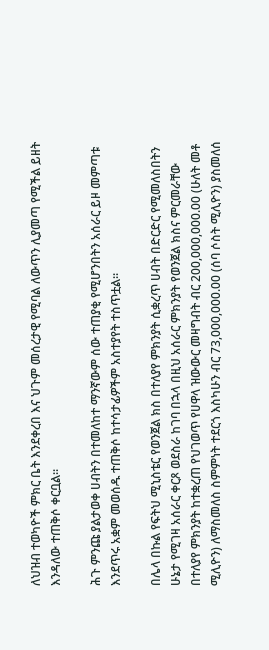ለህዝብ ተወካዮች ምክር ቤት እንደቀረበ እና ህጉም መሰረታዊ የሚባል ለውጥን ሊያመጣ የሚችል ይዘት እንዳለው ተጠቅሶ ቀርቧል፡፡

ሕጉ ምንጩ ያልታወቀ ሀብትን በተመለከተ ማንኛውም ሰው ተጠያቂ የሚሆንበትን አሰራር ይዞ መምጣቱ እንደጥሩ አቋም መወሰዱ ተጠቅሶ ከተሳታፊዎችም አስተያየት ተስጥቷል፡፡

በሌላ በኩል የፍትህ ሚኒስቴር የወንጀል ክስ በተለያየ ምክንያት ሲቋረጥ ሀብት በድርድር የሚመለስበትን ሁኔታ የሚገዛ አሰራር ቀርጾ ወደስራ ከገባ በኋላ በዚህ አሰራር ምክንያት የወንጀል ክስና ምርመራቸው በተለያየ ምክንያት ከተቋረጠ የህገወጥ የሀዋላ ዝውውር መዛግብት ብር 200,000,000.00 (ሁለት መቶ ሚሊዮን) ለማስመለስ ስምምነት ተደርጎ እስካሁን ብር 73,000,000.00 (ሰባ ሶስት ሚሊዮን) ያስመለሰ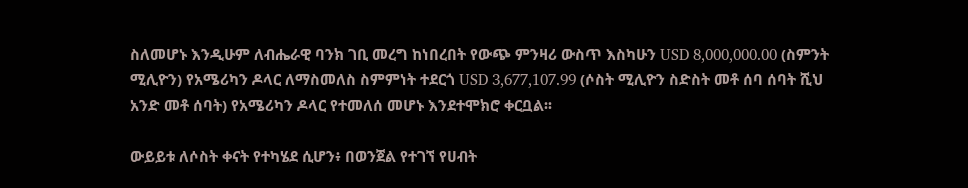ስለመሆኑ እንዲሁም ለብሔራዊ ባንክ ገቢ መረግ ከነበረበት የውጭ ምንዛሪ ውስጥ እስካሁን USD 8,000,000.00 (ስምንት ሚሊዮን) የአሜሪካን ዶላር ለማስመለስ ስምምነት ተደርጎ USD 3,677,107.99 (ሶስት ሚሊዮን ስድስት መቶ ሰባ ሰባት ሺህ አንድ መቶ ሰባት) የአሜሪካን ዶላር የተመለሰ መሆኑ እንደተሞክሮ ቀርቧል፡፡

ውይይቱ ለሶስት ቀናት የተካሄደ ሲሆን፥ በወንጀል የተገኘ የሀብት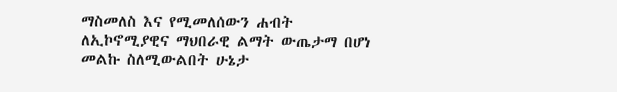ማስመለስ እና የሚመለሰውን ሐብት ለኢኮኖሚያዊና ማህበራዊ ልማት ውጤታማ በሆነ መልኩ ስለሚውልበት ሁኔታ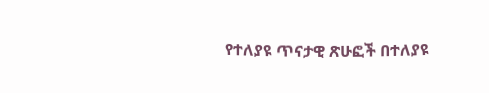የተለያዩ ጥናታዊ ጽሁፎች በተለያዩ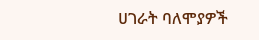ሀገራት ባለሞያዎች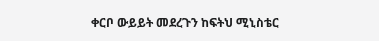ቀርቦ ውይይት መደረጉን ከፍትህ ሚኒስቴር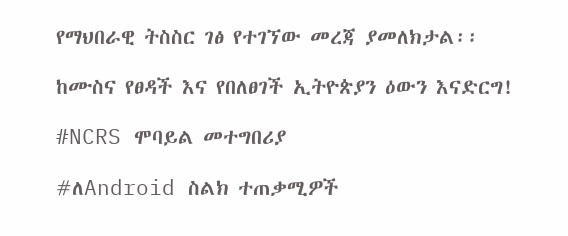የማህበራዊ ትስስር ገፅ የተገኘው መረጃ ያመለክታል፡፡

ከሙስና የፀዳች እና የበለፀገች ኢትዮጵያን ዕውን እናድርግ!

#NCRS ሞባይል መተግበሪያ

#ለAndroid ስልክ ተጠቃሚዎች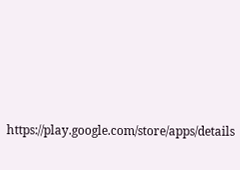https://play.google.com/store/apps/details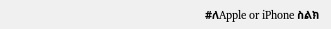#ለApple or iPhone ስልክ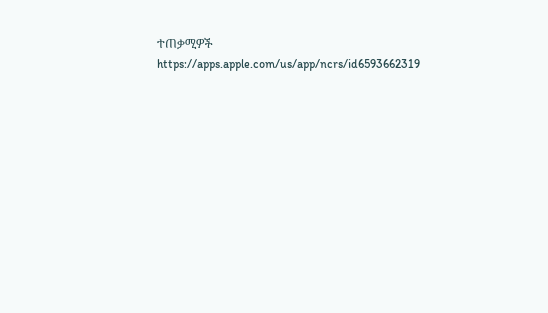ተጠቃሚዎች
https://apps.apple.com/us/app/ncrs/id6593662319